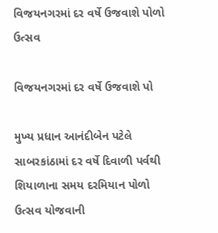વિજયનગરમાં દર વર્ષે ઉજવાશે પોળો ઉત્સવ

વિજયનગરમાં દર વર્ષે ઉજવાશે પો

મુખ્ય પ્રધાન આનંદીબેન પટેલે સાબરકાંઠામાં દર વર્ષે દિવાળી પર્વથી શિયાળાના સમય દરમિયાન પોળો ઉત્સવ યોજવાની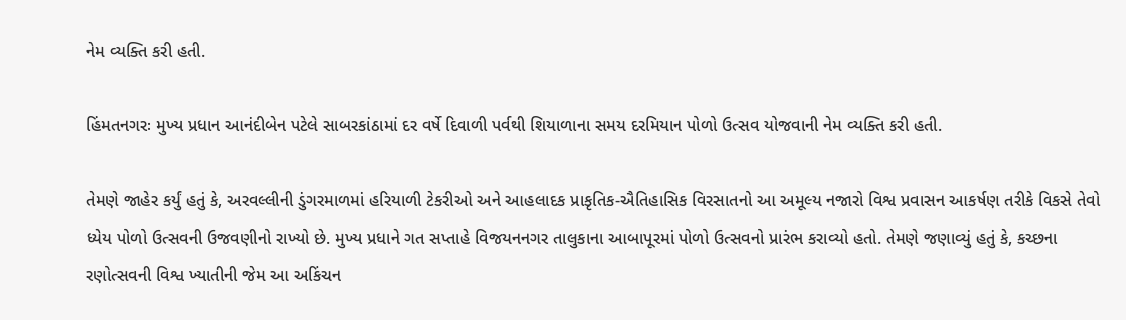નેમ વ્યક્તિ કરી હતી.

હિંમતનગરઃ મુખ્ય પ્રધાન આનંદીબેન પટેલે સાબરકાંઠામાં દર વર્ષે દિવાળી પર્વથી શિયાળાના સમય દરમિયાન પોળો ઉત્સવ યોજવાની નેમ વ્યક્તિ કરી હતી.

તેમણે જાહેર કર્યું હતું કે, અરવલ્લીની ડુંગરમાળમાં હરિયાળી ટેકરીઓ અને આહલાદક પ્રાકૃતિક-ઐતિહાસિક વિરસાતનો આ અમૂલ્ય નજારો વિશ્વ પ્રવાસન આકર્ષણ તરીકે વિકસે તેવો ધ્યેય પોળો ઉત્સવની ઉજવણીનો રાખ્યો છે. મુખ્ય પ્રધાને ગત સપ્તાહે વિજયનનગર તાલુકાના આબાપૂરમાં પોળો ઉત્સવનો પ્રારંભ કરાવ્યો હતો. તેમણે જણાવ્યું હતું કે, કચ્છના રણોત્સવની વિશ્વ ખ્યાતીની જેમ આ અકિંચન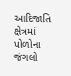આદિજાતિ ક્ષેત્રમાં પોળોના જંગલો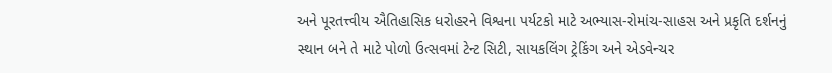અને પૂરતત્ત્વીય ઐતિહાસિક ધરોહરને વિશ્વના પર્યટકો માટે અભ્યાસ-રોમાંચ-સાહસ અને પ્રકૃતિ દર્શનનું સ્થાન બને તે માટે પોળો ઉત્સવમાં ટેન્ટ સિટી, સાયકલિંગ ટ્રેકિંગ અને એડવેન્ચર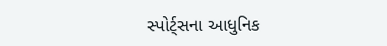સ્પોર્ટ્સના આધુનિક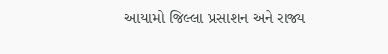આયામો જિલ્લા પ્રસાશન અને રાજ્ય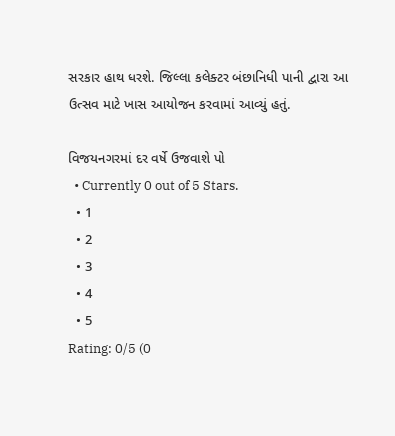સરકાર હાથ ધરશે. જિલ્લા કલેક્ટર બંછાનિધી પાની દ્વારા આ ઉત્સવ માટે ખાસ આયોજન કરવામાં આવ્યું હતું.

વિજયનગરમાં દર વર્ષે ઉજવાશે પો
  • Currently 0 out of 5 Stars.
  • 1
  • 2
  • 3
  • 4
  • 5
Rating: 0/5 (0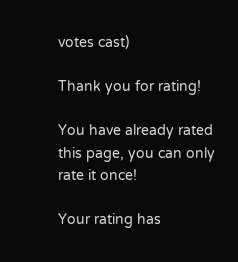votes cast)

Thank you for rating!

You have already rated this page, you can only rate it once!

Your rating has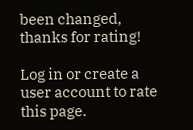been changed, thanks for rating!

Log in or create a user account to rate this page.